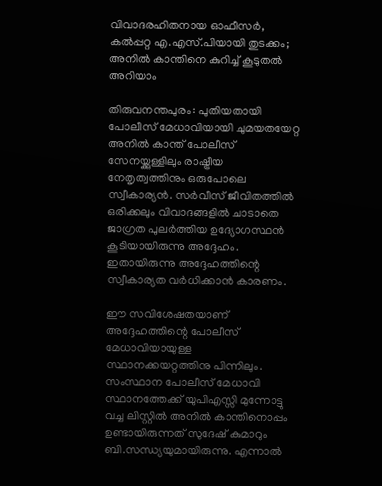വിവാദരഹിതനായ ഓഫീസര്‍, കല്‍പ്പറ്റ എ.എസ്.പിയായി തുടക്കം; അനില്‍ കാന്തിനെ കുറിച്ച് കൂടുതല്‍ അറിയാം

തിരുവനന്തപുരം: പുതിയതായി പോലീസ് മേധാവിയായി ചുമയതയേറ്റ അനില്‍ കാന്ത് പോലീസ് സേനയ്ക്കുള്ളിലും രാഷ്ട്രീയ നേതൃത്വത്തിനും ഒരുപോലെ സ്വീകാര്യന്‍. സര്‍വീസ് ജീവിതത്തില്‍ ഒരിക്കലും വിവാദങ്ങളില്‍ ചാടാതെ ജാഗ്രത പുലര്‍ത്തിയ ഉദ്യോഗസ്ഥന്‍ കൂടിയായിരുന്നു അദ്ദേഹം. ഇതായിരുന്നു അദ്ദേഹത്തിന്റെ സ്വീകാര്യത വര്‍ധിക്കാന്‍ കാരണം.

ഈ സവിശേഷതയാണ് അദ്ദേഹത്തിന്റെ പോലീസ് മേധാവിയായുള്ള സ്ഥാനക്കയറ്റത്തിനു പിന്നിലും. സംസ്ഥാന പോലീസ് മേധാവി സ്ഥാനത്തേക്ക് യുപിഎസ്സി മുന്നോട്ടു വച്ച ലിസ്റ്റില്‍ അനില്‍ കാന്തിനൊപ്പം ഉണ്ടായിരുന്നത് സുദേഷ് കുമാറും ബി.സന്ധ്യയുമായിരുന്നു. എന്നാല്‍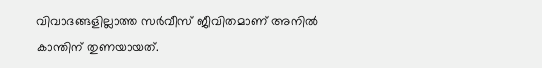വിവാദങ്ങളില്ലാത്ത സര്‍വീസ് ജീവിതമാണ് അനില്‍ കാന്തിന് തുണയായത്.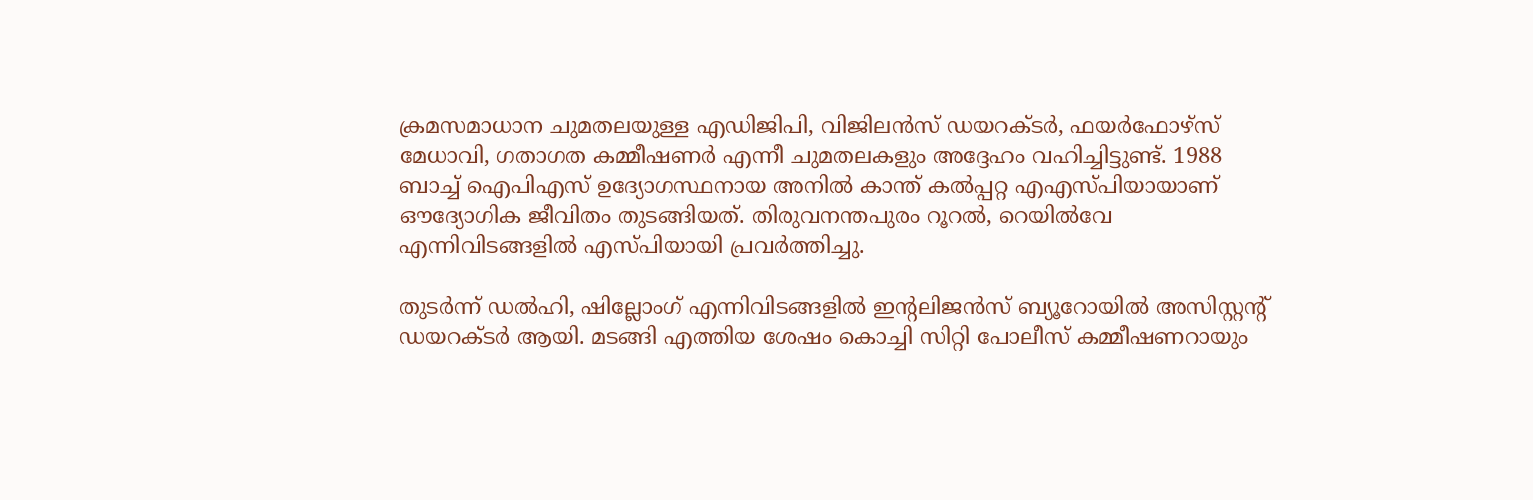ക്രമസമാധാന ചുമതലയുള്ള എഡിജിപി, വിജിലന്‍സ് ഡയറക്ടര്‍, ഫയര്‍ഫോഴ്‌സ് മേധാവി, ഗതാഗത കമ്മീഷണര്‍ എന്നീ ചുമതലകളും അദ്ദേഹം വഹിച്ചിട്ടുണ്ട്. 1988 ബാച്ച് ഐപിഎസ് ഉദ്യോഗസ്ഥനായ അനില്‍ കാന്ത് കല്‍പ്പറ്റ എഎസ്പിയായാണ് ഔദ്യോഗിക ജീവിതം തുടങ്ങിയത്. തിരുവനന്തപുരം റൂറല്‍, റെയില്‍വേ എന്നിവിടങ്ങളില്‍ എസ്പിയായി പ്രവര്‍ത്തിച്ചു.

തുടര്‍ന്ന് ഡല്‍ഹി, ഷില്ലോംഗ് എന്നിവിടങ്ങളില്‍ ഇന്റലിജന്‍സ് ബ്യൂറോയില്‍ അസിസ്റ്റന്റ് ഡയറക്ടര്‍ ആയി. മടങ്ങി എത്തിയ ശേഷം കൊച്ചി സിറ്റി പോലീസ് കമ്മീഷണറായും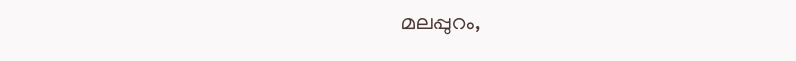മലപ്പുറം,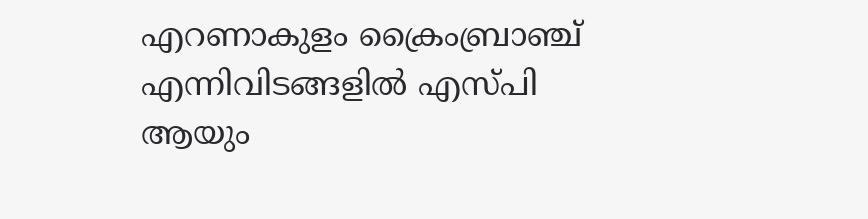എറണാകുളം ക്രൈംബ്രാഞ്ച് എന്നിവിടങ്ങളില്‍ എസ്പി ആയും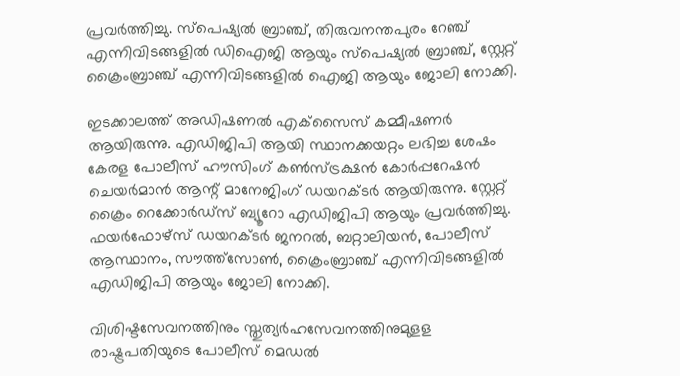പ്രവര്‍ത്തിച്ചു. സ്‌പെഷ്യല്‍ ബ്രാഞ്ച്, തിരുവനന്തപുരം റേഞ്ച് എന്നിവിടങ്ങളില്‍ ഡിഐജി ആയും സ്‌പെഷ്യല്‍ ബ്രാഞ്ച്, സ്റ്റേറ്റ് ക്രൈംബ്രാഞ്ച് എന്നിവിടങ്ങളില്‍ ഐജി ആയും ജോലി നോക്കി.

ഇടക്കാലത്ത് അഡിഷണല്‍ എക്‌സൈസ് കമ്മീഷണര്‍ ആയിരുന്നു. എഡിജിപി ആയി സ്ഥാനക്കയറ്റം ലഭിച്ച ശേഷം കേരള പോലീസ് ഹൗസിംഗ് കണ്‍സ്ട്രക്ഷന്‍ കോര്‍പ്പറേഷന്‍ ചെയര്‍മാന്‍ ആന്റ് മാനേജിംഗ് ഡയറക്ടര്‍ ആയിരുന്നു. സ്റ്റേറ്റ് ക്രൈം റെക്കോര്‍ഡ്‌സ് ബ്യൂറോ എഡിജിപി ആയും പ്രവര്‍ത്തിച്ചു. ഫയര്‍ഫോഴ്‌സ് ഡയറക്ടര്‍ ജനറല്‍, ബറ്റാലിയന്‍, പോലീസ് ആസ്ഥാനം, സൗത്ത്‌സോണ്‍, ക്രൈംബ്രാഞ്ച് എന്നിവിടങ്ങളില്‍ എഡിജിപി ആയും ജോലി നോക്കി.

വിശിഷ്ടസേവനത്തിനും സ്തുത്യര്‍ഹസേവനത്തിനുമുളള രാഷ്ട്രപതിയുടെ പോലീസ് മെഡല്‍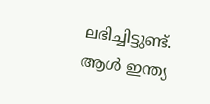ലഭിച്ചിട്ടുണ്ട്. ആള്‍ ഇന്ത്യ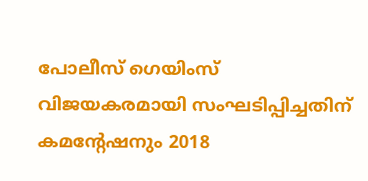പോലീസ് ഗെയിംസ് വിജയകരമായി സംഘടിപ്പിച്ചതിന് കമന്റേഷനും 2018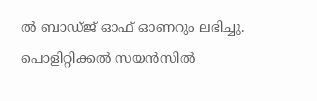ല്‍ ബാഡ്ജ് ഓഫ് ഓണറും ലഭിച്ചു. പൊളിറ്റിക്കല്‍ സയന്‍സില്‍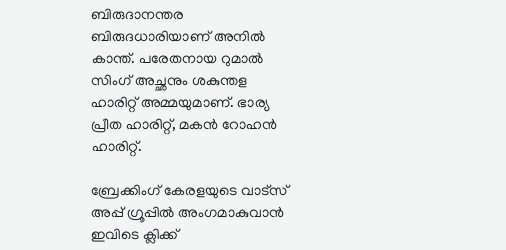ബിരുദാനന്തര ബിരുദധാരിയാണ് അനില്‍ കാന്ത്. പരേതനായ റുമാല്‍ സിംഗ് അച്ഛനും ശകുന്തള ഹാരിറ്റ് അമ്മയുമാണ്. ഭാര്യ പ്രീത ഹാരിറ്റ്, മകന്‍ റോഹന്‍ ഹാരിറ്റ്.

ബ്രേക്കിംഗ് കേരളയുടെ വാട്സ് അപ്പ് ഗ്രൂപ്പിൽ അംഗമാകുവാൻ ഇവിടെ ക്ലിക്ക്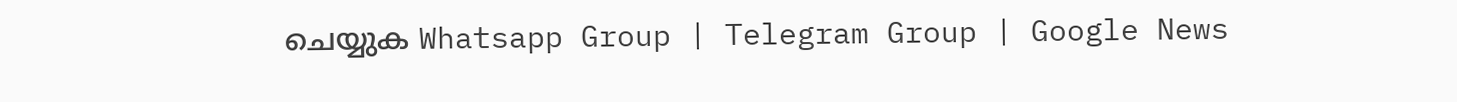ചെയ്യുക Whatsapp Group | Telegram Group | Google News